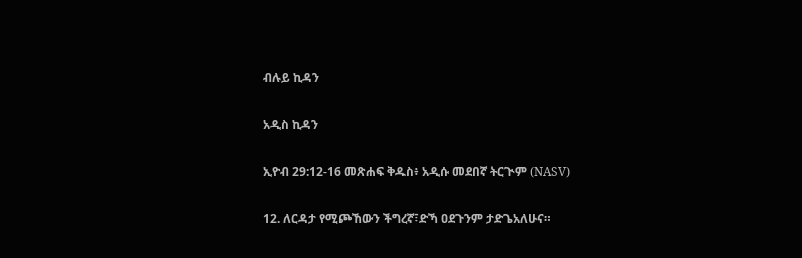ብሉይ ኪዳን

አዲስ ኪዳን

ኢዮብ 29:12-16 መጽሐፍ ቅዱስ፥ አዲሱ መደበኛ ትርጒም (NASV)

12. ለርዳታ የሚጮኸውን ችግረኛ፣ድኻ ዐደጉንም ታድጌአለሁና።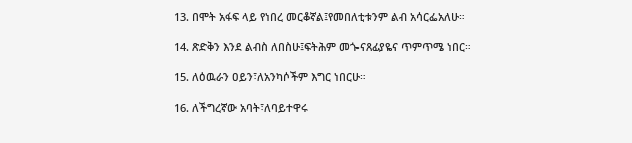13. በሞት አፋፍ ላይ የነበረ መርቆኛል፤የመበለቲቱንም ልብ አሳርፌአለሁ።

14. ጽድቅን እንደ ልብስ ለበስሁ፤ፍትሕም መጐናጸፊያዬና ጥምጥሜ ነበር።

15. ለዕዉራን ዐይን፣ለአንካሶችም እግር ነበርሁ።

16. ለችግረኛው አባት፣ለባይተዋሩ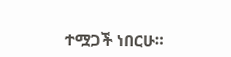ተሟጋች ነበርሁ።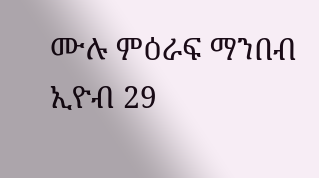ሙሉ ምዕራፍ ማንበብ ኢዮብ 29